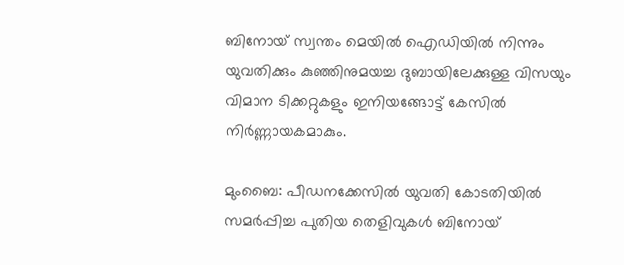ബിനോയ് സ്വന്തം മെയിൽ ഐഡിയിൽ നിന്നും യുവതിക്കും കുഞ്ഞിനുമയച്ച ദുബായിലേക്കുള്ള വിസയും വിമാന ടിക്കറ്റുകളും ഇനിയങ്ങോട്ട് കേസിൽ നിർണ്ണായകമാകും.

മുംബൈ: പീഡനക്കേസിൽ യുവതി കോടതിയിൽ സമർപ്പിച്ച പുതിയ തെളിവുകൾ ബിനോയ്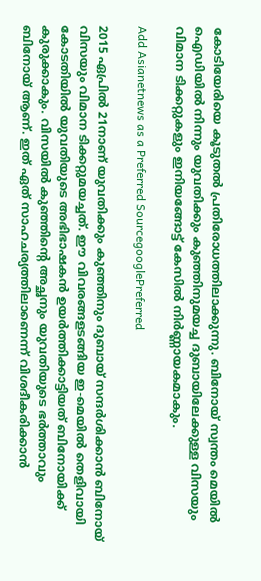കോടിയേരിയെ കൂടുതൽ പ്രതിരോധത്തിലാക്കുന്നു. ബിനോയ് സ്വന്തം മെയിൽ ഐഡിയിൽ നിന്നും യുവതിക്കും കുഞ്ഞിനുമയച്ച ദുബായിലേക്കുള്ള വിസയും വിമാന ടിക്കറ്റുകളും ഇനിയങ്ങോട്ട് കേസിൽ നിർണ്ണായകമാകും.

Add Asianetnews as a Preferred SourcegooglePreferred

2015 ഏപ്രിൽ 21നാണ് യുവതിക്കും കുഞ്ഞിനും ദുബായ് സന്ദർശിക്കാൻ ബിനോയ് വിസയും വിമാന ടിക്കറ്റുമയച്ചത്. ഈ വിവരങ്ങളടങ്ങിയ ഇ-മെയിൽ തെളിവായി കോടതിയിൽ യുവതിയുടെ അഭിഭാഷകൻ ഉയർത്തിക്കാട്ടിയത് ബിനോയിക്ക് കുരുക്കാകും. വിസയിൽ കുഞ്ഞിന്റെ അച്ഛനും യുവതിയുടെ ഭർത്താവും ബിനോയ് ആണ്. ഇത് ഏത് സാഹചര്യത്തിലാണെന്ന് വിശദീകരിക്കാൻ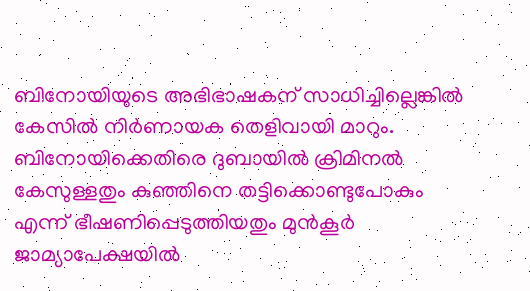ബിനോയിയുടെ അഭിഭാഷകന് സാധിച്ചില്ലെങ്കിൽ കേസിൽ നിർണായക തെളിവായി മാറും. ബിനോയിക്കെതിരെ ദുബായിൽ ക്രിമിനൽ കേസുള്ളതും കുഞ്ഞിനെ തട്ടിക്കൊണ്ടുപോകും എന്ന് ഭീഷണിപ്പെടുത്തിയതും മുന്‍കൂര്‍ ജാമ്യാപേക്ഷയില്‍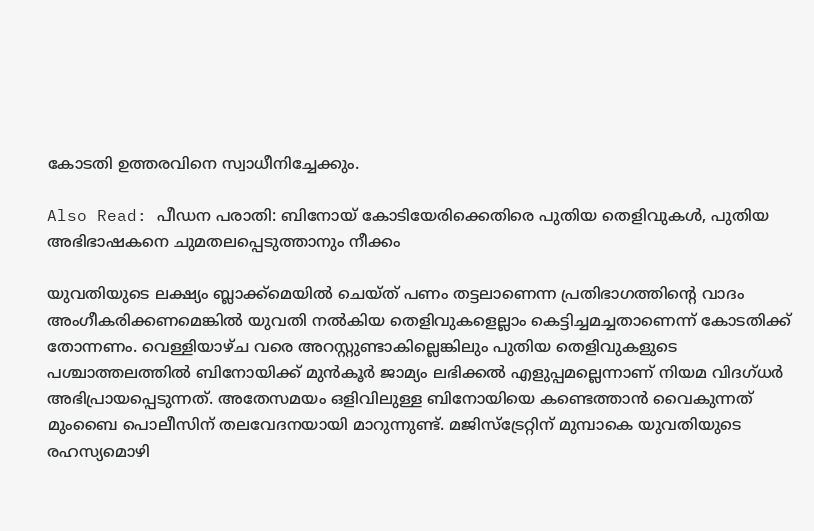കോടതി ഉത്തരവിനെ സ്വാധീനിച്ചേക്കും.

Also Read: പീഡന പരാതി: ബിനോയ് കോടിയേരിക്കെതിരെ പുതിയ തെളിവുകള്‍, പുതിയ അഭിഭാഷകനെ ചുമതലപ്പെടുത്താനും നീക്കം

യുവതിയുടെ ലക്ഷ്യം ബ്ലാക്ക്മെയിൽ ചെയ്ത് പണം തട്ടലാണെന്ന പ്രതിഭാഗത്തിന്റെ വാദം അംഗീകരിക്കണമെങ്കിൽ യുവതി നൽകിയ തെളിവുകളെല്ലാം കെട്ടിച്ചമച്ചതാണെന്ന് കോടതിക്ക് തോന്നണം. വെള്ളിയാഴ്ച വരെ അറസ്റ്റുണ്ടാകില്ലെങ്കിലും പുതിയ തെളിവുകളുടെ പശ്ചാത്തലത്തിൽ ബിനോയിക്ക് മുൻകൂർ ജാമ്യം ലഭിക്കൽ എളുപ്പമല്ലെന്നാണ് നിയമ വിദഗ്ധർ അഭിപ്രായപ്പെടുന്നത്. അതേസമയം ഒളിവിലുള്ള ബിനോയിയെ കണ്ടെത്താൻ വൈകുന്നത് മുംബൈ പൊലീസിന് തലവേദനയായി മാറുന്നുണ്ട്. മജിസ്ട്രേറ്റിന് മുമ്പാകെ യുവതിയുടെ രഹസ്യമൊഴി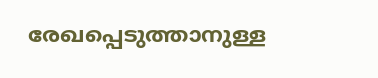രേഖപ്പെടുത്താനുള്ള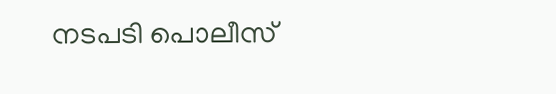നടപടി പൊലീസ്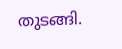തുടങ്ങി.